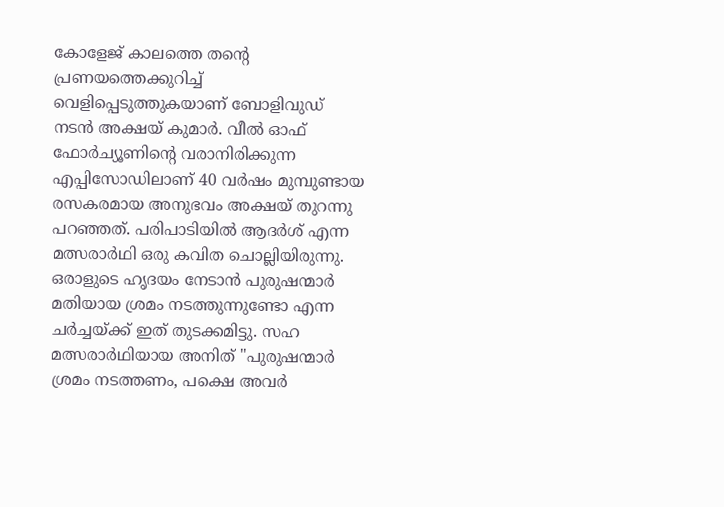കോളേജ് കാലത്തെ തന്റെ പ്രണയത്തെക്കുറിച്ച് വെളിപ്പെടുത്തുകയാണ് ബോളിവുഡ് നടൻ അക്ഷയ് കുമാർ. വീൽ ഓഫ് ഫോർച്യൂണിൻ്റെ വരാനിരിക്കുന്ന എപ്പിസോഡിലാണ് 40 വർഷം മുമ്പുണ്ടായ രസകരമായ അനുഭവം അക്ഷയ് തുറന്നു പറഞ്ഞത്. പരിപാടിയിൽ ആദർശ് എന്ന മത്സരാർഥി ഒരു കവിത ചൊല്ലിയിരുന്നു. ഒരാളുടെ ഹൃദയം നേടാൻ പുരുഷന്മാർ മതിയായ ശ്രമം നടത്തുന്നുണ്ടോ എന്ന ചർച്ചയ്ക്ക് ഇത് തുടക്കമിട്ടു. സഹ മത്സരാർഥിയായ അനിത് "പുരുഷന്മാർ ശ്രമം നടത്തണം, പക്ഷെ അവർ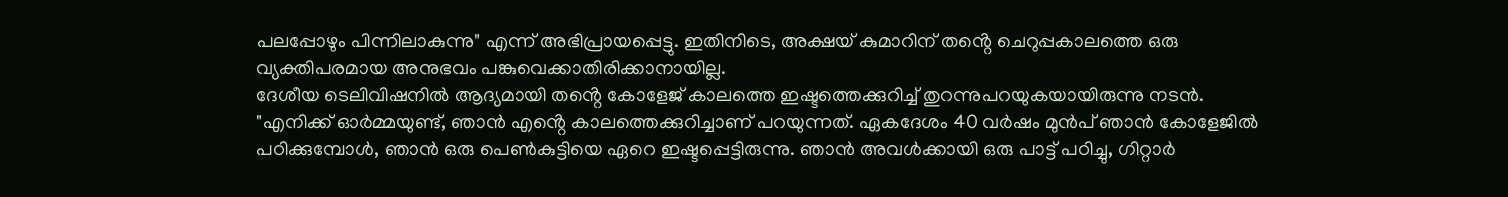പലപ്പോഴും പിന്നിലാകുന്നു" എന്ന് അഭിപ്രായപ്പെട്ടു. ഇതിനിടെ, അക്ഷയ് കുമാറിന് തൻ്റെ ചെറുപ്പകാലത്തെ ഒരു വ്യക്തിപരമായ അനുഭവം പങ്കുവെക്കാതിരിക്കാനായില്ല.
ദേശീയ ടെലിവിഷനിൽ ആദ്യമായി തൻ്റെ കോളേജ് കാലത്തെ ഇഷ്ടത്തെക്കുറിച്ച് തുറന്നുപറയുകയായിരുന്നു നടൻ. "എനിക്ക് ഓർമ്മയുണ്ട്, ഞാൻ എൻ്റെ കാലത്തെക്കുറിച്ചാണ് പറയുന്നത്. ഏകദേശം 40 വർഷം മുൻപ് ഞാൻ കോളേജിൽ പഠിക്കുമ്പോൾ, ഞാൻ ഒരു പെൺകുട്ടിയെ ഏറെ ഇഷ്ടപ്പെട്ടിരുന്നു. ഞാൻ അവൾക്കായി ഒരു പാട്ട് പഠിച്ചു, ഗിറ്റാർ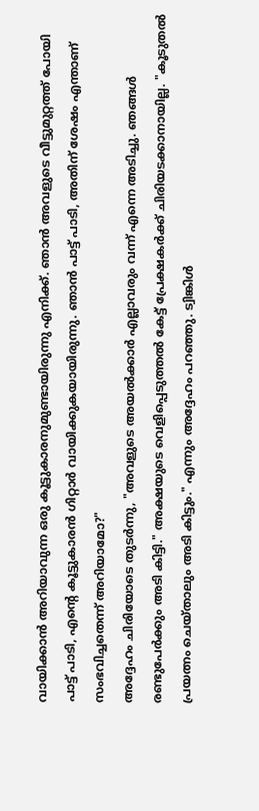വായിക്കാൻ അറിയാവുന്ന ഒരു കൂട്ടുകാരനുമുണ്ടായിരുന്നു എനിക്ക്. ഞാൻ അവളുടെ വീട്ടുമുറ്റത്ത് പോയി പാട്ട് പാടി, എൻ്റെ കൂട്ടുകാരൻ ഗിറ്റാർ വായിക്കുകയായിരുന്നു. ഞാൻ പാട്ട് പാടി, അതിന് ശേഷം എന്താണ് സംഭവിച്ചതെന്ന് അറിയാമോ?"
അദ്ദേഹം ചിരിയോടെ തുടർന്നു, "അവളുടെ അയൽക്കാർ എല്ലാവരും വന്ന് എന്നെ അടിച്ചു. ഞങ്ങൾ രണ്ടുപേർക്കും അടി കിട്ടി." അക്ഷയുടെ വെളിപ്പെടുത്തൽ കേട്ട് പ്രേക്ഷകർക്ക് ചിരിയടക്കാനായില്ല. "കൂടുതൽ പ്രയത്നം ചെയ്താലും അടി കിട്ടും." എന്നും അദ്ദേഹം പറഞ്ഞു. ട്വിങ്കിൾ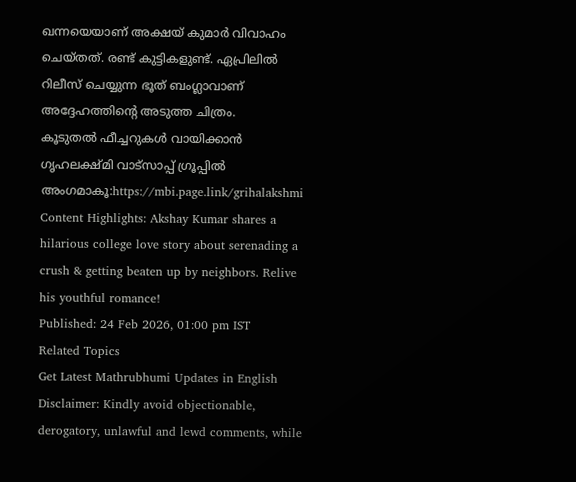ഖന്നയെയാണ് അക്ഷയ് കുമാർ വിവാഹം ചെയ്തത്. രണ്ട് കുട്ടികളുണ്ട്. ഏപ്രിലിൽ റിലീസ് ചെയ്യുന്ന ഭൂത് ബംഗ്ലാവാണ് അദ്ദേഹത്തിന്റെ അടുത്ത ചിത്രം.
കൂടുതൽ ഫീച്ചറുകൾ വായിക്കാൻ ഗൃഹലക്ഷ്മി വാട്സാപ്പ് ഗ്രൂപ്പിൽ അംഗമാകൂ:https://mbi.page.link/grihalakshmi
Content Highlights: Akshay Kumar shares a hilarious college love story about serenading a crush & getting beaten up by neighbors. Relive his youthful romance!
Published: 24 Feb 2026, 01:00 pm IST
Related Topics
Get Latest Mathrubhumi Updates in English
Disclaimer: Kindly avoid objectionable, derogatory, unlawful and lewd comments, while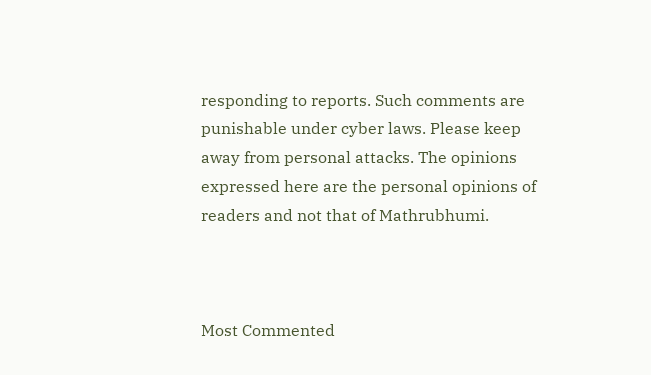responding to reports. Such comments are punishable under cyber laws. Please keep away from personal attacks. The opinions expressed here are the personal opinions of readers and not that of Mathrubhumi.



Most Commented